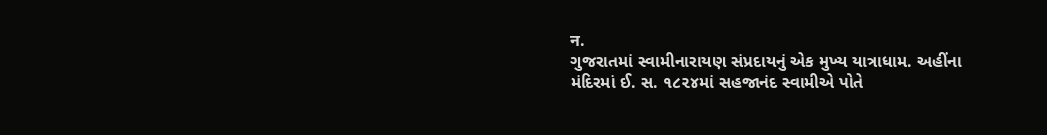न.
ગુજરાતમાં સ્વામીનારાયણ સંપ્રદાયનું એક મુખ્ય યાત્રાધામ. અહીંના મંદિરમાં ઈ. સ. ૧૮૨૪માં સહજાનંદ સ્વામીએ પોતે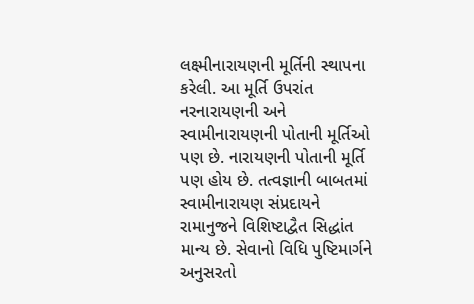લક્ષ્મીનારાયણની મૂર્તિની સ્થાપના કરેલી. આ મૂર્તિ ઉપરાંત નરનારાયણની અને સ્વામીનારાયણની પોતાની મૂર્તિઓ પણ છે. નારાયણની પોતાની મૂર્તિ પણ હોય છે. તત્વજ્ઞાની બાબતમાં સ્વામીનારાયણ સંપ્રદાયને રામાનુજને વિશિષ્ટાદ્વૈત સિદ્ધાંત માન્ય છે. સેવાનો વિધિ પુષ્ટિમાર્ગને અનુસરતો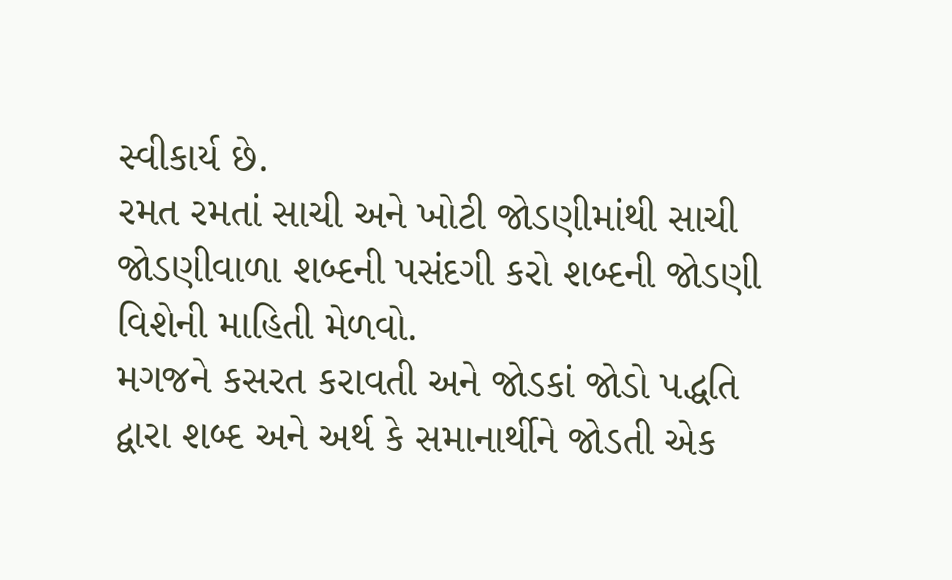સ્વીકાર્ય છે.
રમત રમતાં સાચી અને ખોટી જોડણીમાંથી સાચી જોડણીવાળા શબ્દની પસંદગી કરો શબ્દની જોડણી વિશેની માહિતી મેળવો.
મગજને કસરત કરાવતી અને જોડકાં જોડો પદ્ધતિ દ્વારા શબ્દ અને અર્થ કે સમાનાર્થીને જોડતી એક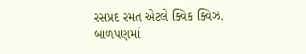રસપ્રદ રમત એટલે ક્વિક ક્વિઝ.
બાળપણમાં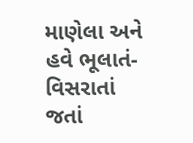માણેલા અને હવે ભૂલાતં-વિસરાતાં જતાં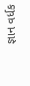જ્ઞાન વર્ધક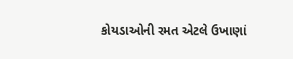કોયડાઓની રમત એટલે ઉખાણાં